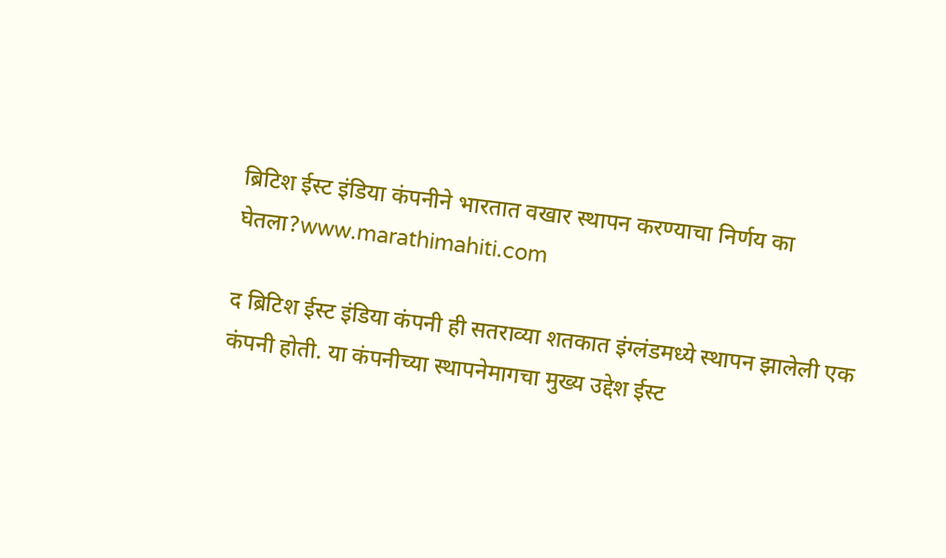ब्रिटिश ईस्ट इंडिया कंपनीने भारतात वखार स्थापन करण्याचा निर्णय का घेतला?www.marathimahiti.com

द ब्रिटिश ईस्ट इंडिया कंपनी ही सतराव्या शतकात इंग्लंडमध्ये स्थापन झालेली एक कंपनी होती. या कंपनीच्या स्थापनेमागचा मुख्य उद्देश ईस्ट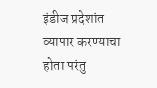इंडीज प्रदेशांत व्यापार करण्याचा होता परंतु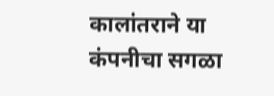कालांतराने या कंपनीचा सगळा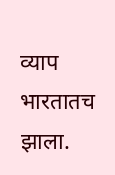व्याप भारतातच झाला.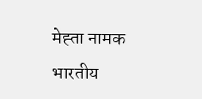मेह्ता नामक भारतीय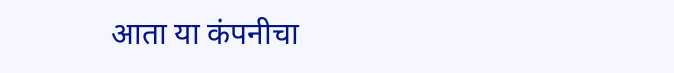आता या कंपनीचा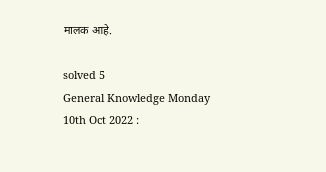मालक आहे.

solved 5
General Knowledge Monday 10th Oct 2022 :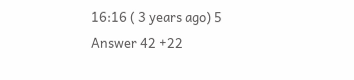16:16 ( 3 years ago) 5 Answer 42 +22